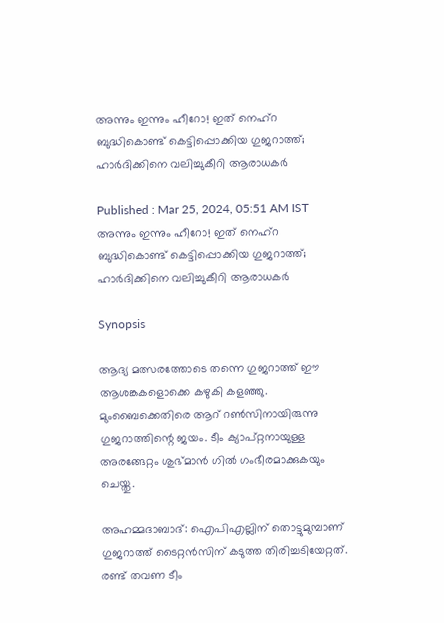അന്നും ഇന്നും ഹീറോ! ഇത് നെഹ്‌റ ബുദ്ധികൊണ്ട് കെട്ടിപ്പൊക്കിയ ഗുജറാത്ത്; ഹാര്‍ദിക്കിനെ വലിച്ചുകീറി ആരാധകര്‍

Published : Mar 25, 2024, 05:51 AM IST
അന്നും ഇന്നും ഹീറോ! ഇത് നെഹ്‌റ ബുദ്ധികൊണ്ട് കെട്ടിപ്പൊക്കിയ ഗുജറാത്ത്; ഹാര്‍ദിക്കിനെ വലിച്ചുകീറി ആരാധകര്‍

Synopsis

ആദ്യ മത്സരത്തോടെ തന്നെ ഗുജറാത്ത് ഈ ആശങ്കകളൊക്കെ കഴുകി കളഞ്ഞു. മുംബൈക്കെതിരെ ആറ് റണ്‍സിനായിരുന്നു ഗുജറാത്തിന്റെ ജയം. ടീം ക്യാപ്റ്റനായുള്ള അരങ്ങേറ്റം ശുഭ്മാന്‍ ഗില്‍ ഗംഭീരമാക്കുകയും ചെയ്തു.

അഹമ്മദാബാദ്: ഐപിഎല്ലിന് തൊട്ടുമുമ്പാണ് ഗുജറാത്ത് ടൈറ്റന്‍സിന് കടുത്ത തിരിച്ചടിയേറ്റത്. രണ്ട് തവണ ടീം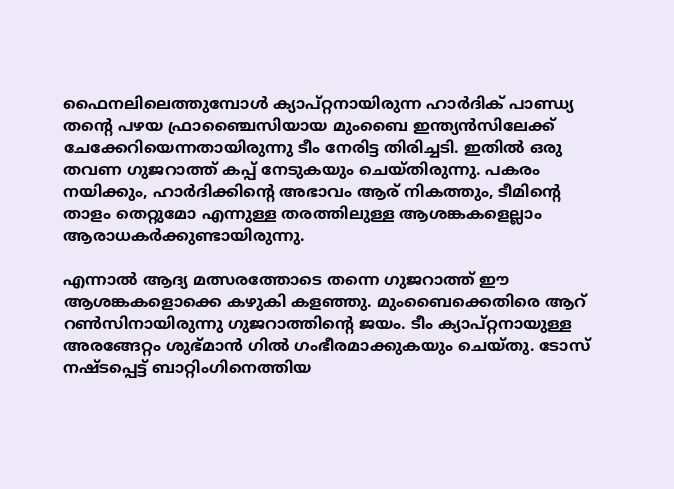ഫൈനലിലെത്തുമ്പോള്‍ ക്യാപ്റ്റനായിരുന്ന ഹാര്‍ദിക് പാണ്ഡ്യ തന്റെ പഴയ ഫ്രാഞ്ചൈസിയായ മുംബൈ ഇന്ത്യന്‍സിലേക്ക് ചേക്കേറിയെന്നതായിരുന്നു ടീം നേരിട്ട തിരിച്ചടി. ഇതില്‍ ഒരു തവണ ഗുജറാത്ത് കപ്പ് നേടുകയും ചെയ്തിരുന്നു. പകരം നയിക്കും, ഹാര്‍ദിക്കിന്റെ അഭാവം ആര് നികത്തും, ടീമിന്റെ താളം തെറ്റുമോ എന്നുള്ള തരത്തിലുള്ള ആശങ്കകളെല്ലാം ആരാധകര്‍ക്കുണ്ടായിരുന്നു.

എന്നാല്‍ ആദ്യ മത്സരത്തോടെ തന്നെ ഗുജറാത്ത് ഈ ആശങ്കകളൊക്കെ കഴുകി കളഞ്ഞു. മുംബൈക്കെതിരെ ആറ് റണ്‍സിനായിരുന്നു ഗുജറാത്തിന്റെ ജയം. ടീം ക്യാപ്റ്റനായുള്ള അരങ്ങേറ്റം ശുഭ്മാന്‍ ഗില്‍ ഗംഭീരമാക്കുകയും ചെയ്തു. ടോസ് നഷ്ടപ്പെട്ട് ബാറ്റിംഗിനെത്തിയ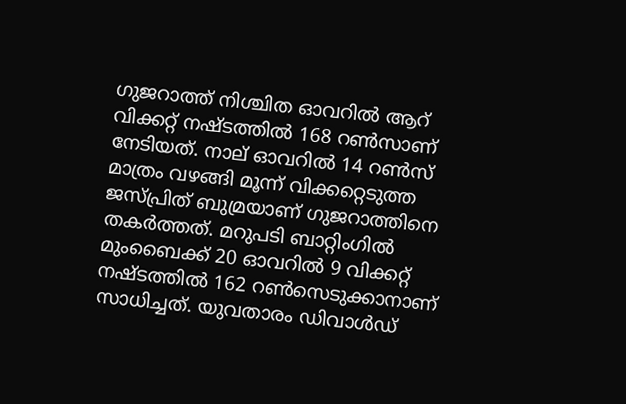ഗുജറാത്ത് നിശ്ചിത ഓവറില്‍ ആറ് വിക്കറ്റ് നഷ്ടത്തില്‍ 168 റണ്‍സാണ് നേടിയത്. നാല് ഓവറില്‍ 14 റണ്‍സ് മാത്രം വഴങ്ങി മൂന്ന് വിക്കറ്റെടുത്ത ജസ്പ്രിത് ബുമ്രയാണ് ഗുജറാത്തിനെ തകര്‍ത്തത്. മറുപടി ബാറ്റിംഗില്‍ മുംബൈക്ക് 20 ഓവറില്‍ 9 വിക്കറ്റ് നഷ്ടത്തില്‍ 162 റണ്‍സെടുക്കാനാണ് സാധിച്ചത്. യുവതാരം ഡിവാള്‍ഡ്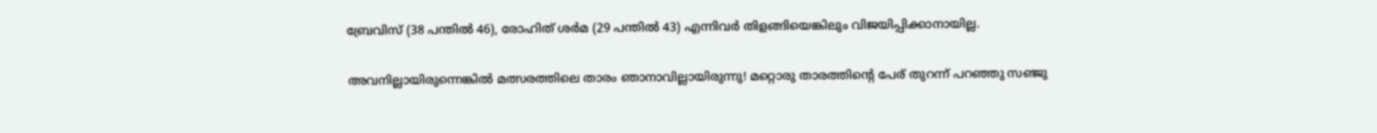ബ്രേവിസ് (38 പന്തില്‍ 46), രോഹിത് ശര്‍മ (29 പന്തില്‍ 43) എന്നിവര്‍ തിളങ്ങിയെങ്കിലും വിജയിപ്പിക്കാനായില്ല.

അവനില്ലായിരുന്നെങ്കില്‍ മത്സരത്തിലെ താരം ഞാനാവില്ലായിരുന്നു! മറ്റൊരു താരത്തിന്റെ പേര് തുറന്ന് പറഞ്ഞു സഞ്ജു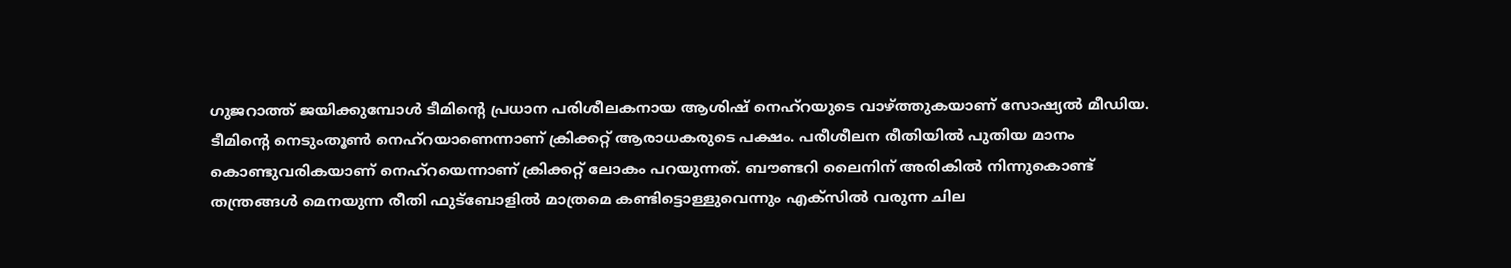ഗുജറാത്ത് ജയിക്കുമ്പോള്‍ ടീമിന്റെ പ്രധാന പരിശീലകനായ ആശിഷ് നെഹ്‌റയുടെ വാഴ്ത്തുകയാണ് സോഷ്യല്‍ മീഡിയ. ടീമിന്റെ നെടുംതൂണ്‍ നെഹ്‌റയാണെന്നാണ് ക്രിക്കറ്റ് ആരാധകരുടെ പക്ഷം. പരീശീലന രീതിയില്‍ പുതിയ മാനം കൊണ്ടുവരികയാണ് നെഹ്‌റയെന്നാണ് ക്രിക്കറ്റ് ലോകം പറയുന്നത്. ബൗണ്ടറി ലൈനിന് അരികില്‍ നിന്നുകൊണ്ട് തന്ത്രങ്ങള്‍ മെനയുന്ന രീതി ഫുട്‌ബോളില്‍ മാത്രമെ കണ്ടിട്ടൊള്ളുവെന്നും എക്‌സില്‍ വരുന്ന ചില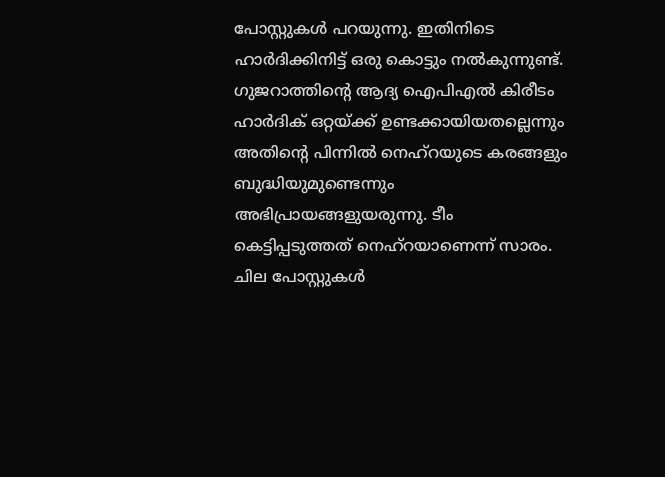പോസ്റ്റുകള്‍ പറയുന്നു. ഇതിനിടെ ഹാര്‍ദിക്കിനിട്ട് ഒരു കൊട്ടും നല്‍കുന്നുണ്ട്. ഗുജറാത്തിന്റെ ആദ്യ ഐപിഎല്‍ കിരീടം ഹാര്‍ദിക് ഒറ്റയ്ക്ക് ഉണ്ടക്കായിയതല്ലെന്നും അതിന്റെ പിന്നില്‍ നെഹ്‌റയുടെ കരങ്ങളും ബുദ്ധിയുമുണ്ടെന്നും അഭിപ്രായങ്ങളുയരുന്നു. ടീം കെട്ടിപ്പടുത്തത് നെഹ്‌റയാണെന്ന് സാരം. ചില പോസ്റ്റുകള്‍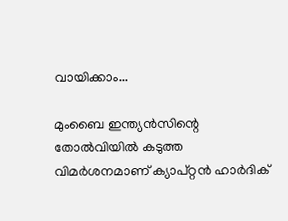വായിക്കാം...

മുംബൈ ഇന്ത്യന്‍സിന്റെ തോല്‍വിയില്‍ കടുത്ത വിമര്‍ശനമാണ് ക്യാപ്റ്റന്‍ ഹാര്‍ദിക്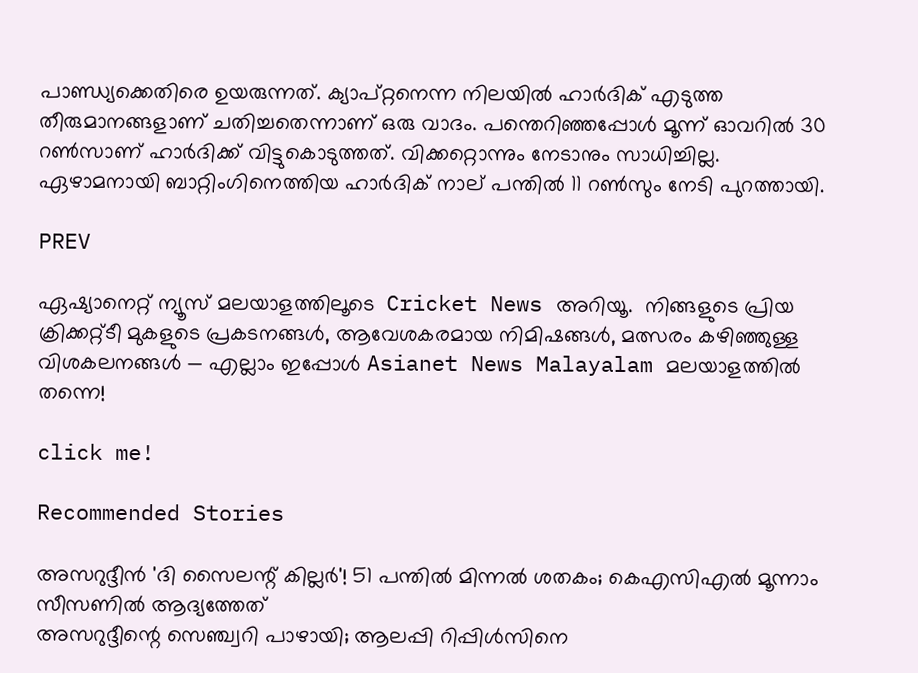പാണ്ഡ്യക്കെതിരെ ഉയരുന്നത്. ക്യാപ്റ്റനെന്ന നിലയില്‍ ഹാര്‍ദിക് എടുത്ത തീരുമാനങ്ങളാണ് ചതിച്ചതെന്നാണ് ഒരു വാദം. പന്തെറിഞ്ഞപ്പോള്‍ മൂന്ന് ഓവറില്‍ 30 റണ്‍സാണ് ഹാര്‍ദിക്ക് വിട്ടുകൊടുത്തത്. വിക്കറ്റൊന്നും നേടാനും സാധിച്ചില്ല. ഏഴാമനായി ബാറ്റിംഗിനെത്തിയ ഹാര്‍ദിക് നാല് പന്തില്‍ 11 റണ്‍സും നേടി പുറത്തായി.

PREV

ഏഷ്യാനെറ്റ് ന്യൂസ് മലയാളത്തിലൂടെ  Cricket News അറിയൂ.  നിങ്ങളുടെ പ്രിയ ക്രിക്കറ്റ്ടീ മുകളുടെ പ്രകടനങ്ങൾ, ആവേശകരമായ നിമിഷങ്ങൾ, മത്സരം കഴിഞ്ഞുള്ള വിശകലനങ്ങൾ — എല്ലാം ഇപ്പോൾ Asianet News Malayalam മലയാളത്തിൽ തന്നെ!

click me!

Recommended Stories

അസറുദ്ദീന്‍ 'ദി സൈലന്റ് കില്ലര്‍'! 51 പന്തില്‍ മിന്നല്‍ ശതകം; കെഎസിഎല്‍ മൂന്നാം സീസണില്‍ ആദ്യത്തേത്
അസറുദ്ദീന്റെ സെഞ്ച്വറി പാഴായി; ആലപ്പി റിപ്പിള്‍സിനെ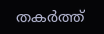തകര്‍ത്ത്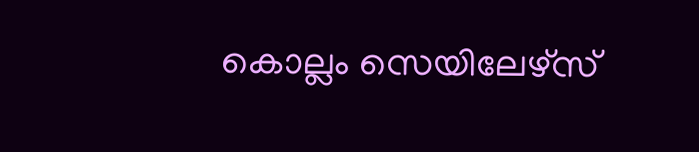കൊല്ലം സെയിലേഴ്‌സ്